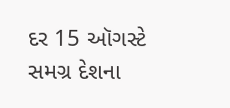દર 15 ઑગસ્ટે સમગ્ર દેશના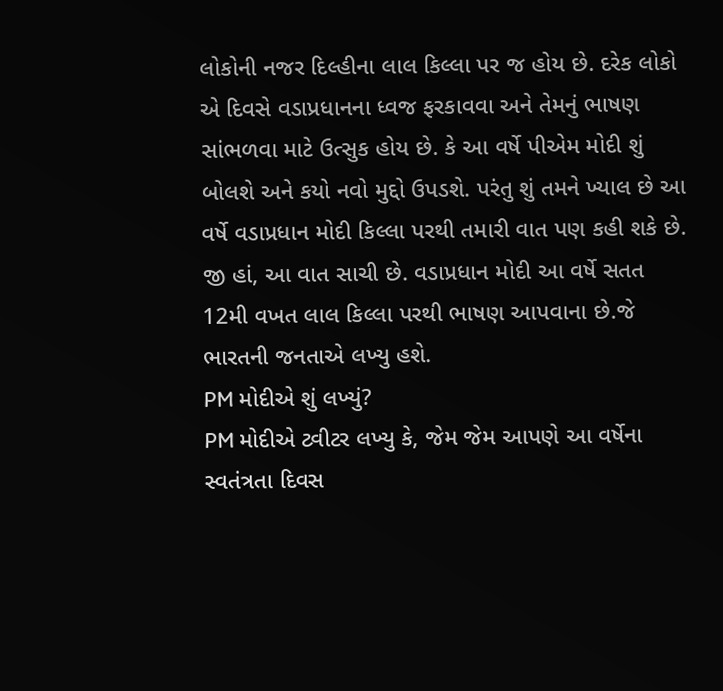લોકોની નજર દિલ્હીના લાલ કિલ્લા પર જ હોય છે. દરેક લોકો એ દિવસે વડાપ્રધાનના ધ્વજ ફરકાવવા અને તેમનું ભાષણ સાંભળવા માટે ઉત્સુક હોય છે. કે આ વર્ષે પીએમ મોદી શું બોલશે અને કયો નવો મુદ્દો ઉપડશે. પરંતુ શું તમને ખ્યાલ છે આ વર્ષે વડાપ્રધાન મોદી કિલ્લા પરથી તમારી વાત પણ કહી શકે છે. જી હાં, આ વાત સાચી છે. વડાપ્રધાન મોદી આ વર્ષે સતત 12મી વખત લાલ કિલ્લા પરથી ભાષણ આપવાના છે.જે ભારતની જનતાએ લખ્યુ હશે.
PM મોદીએ શું લખ્યું?
PM મોદીએ ટ્વીટર લખ્યુ કે, જેમ જેમ આપણે આ વર્ષેના સ્વતંત્રતા દિવસ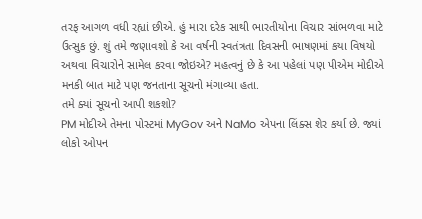તરફ આગળ વધી રહ્યાં છીએ. હું મારા દરેક સાથી ભારતીયોના વિચાર સાંભળવા માટે ઉત્સુક છું. શું તમે જણાવશો કે આ વર્ષની સ્વતંત્રતા દિવસની ભાષણમાં કયા વિષયો અથવા વિચારોને સામેલ કરવા જોઇએ? મહત્વનું છે કે આ પહેલાં પણ પીએમ મોદીએ મનકી બાત માટે પણ જનતાના સૂચનો મંગાવ્યા હતા.
તમે ક્યાં સૂચનો આપી શકશો?
PM મોદીએ તેમના પોસ્ટમાં MyGov અને NaMo એપના લિંક્સ શેર કર્યા છે. જ્યાં લોકો ઓપન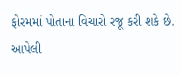ફોરમમાં પોતાના વિચારો રજૂ કરી શકે છે. આપેલી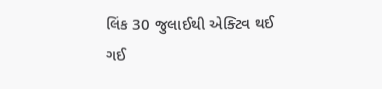લિંક 30 જુલાઈથી એક્ટિવ થઈ ગઈ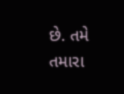છે. તમે તમારા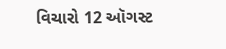વિચારો 12 ઑગસ્ટ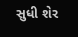સુધી શેર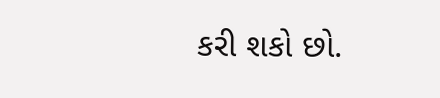કરી શકો છો.